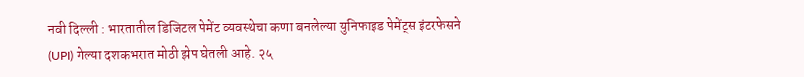नवी दिल्ली : भारतातील डिजिटल पेमेंट व्यवस्थेचा कणा बनलेल्या युनिफाइड पेमेंट्स इंटरफेसने (UPI) गेल्या दशकभरात मोठी झेप घेतली आहे. २५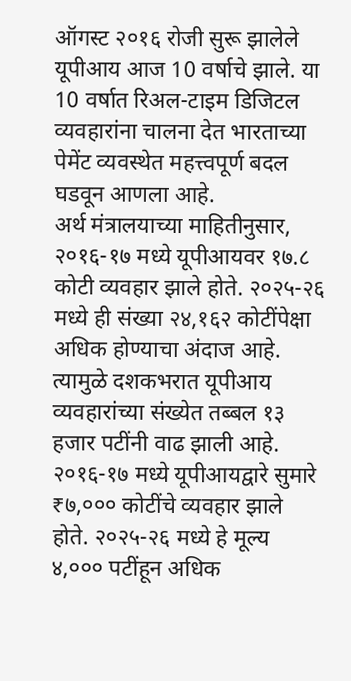ऑगस्ट २०१६ रोजी सुरू झालेले यूपीआय आज 10 वर्षाचे झाले. या 10 वर्षात रिअल-टाइम डिजिटल व्यवहारांना चालना देत भारताच्या पेमेंट व्यवस्थेत महत्त्वपूर्ण बदल घडवून आणला आहे.
अर्थ मंत्रालयाच्या माहितीनुसार, २०१६-१७ मध्ये यूपीआयवर १७.८ कोटी व्यवहार झाले होते. २०२५-२६ मध्ये ही संख्या २४,१६२ कोटींपेक्षा अधिक होण्याचा अंदाज आहे. त्यामुळे दशकभरात यूपीआय व्यवहारांच्या संख्येत तब्बल १३ हजार पटींनी वाढ झाली आहे.
२०१६-१७ मध्ये यूपीआयद्वारे सुमारे ₹७,००० कोटींचे व्यवहार झाले होते. २०२५-२६ मध्ये हे मूल्य ४,००० पटींहून अधिक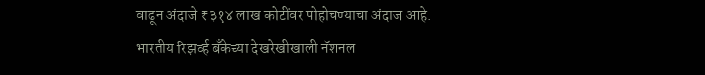वाढून अंदाजे ₹३१४ लाख कोटींवर पोहोचण्याचा अंदाज आहे.
भारतीय रिझर्व्ह बँकेच्या देखरेखीखाली नॅशनल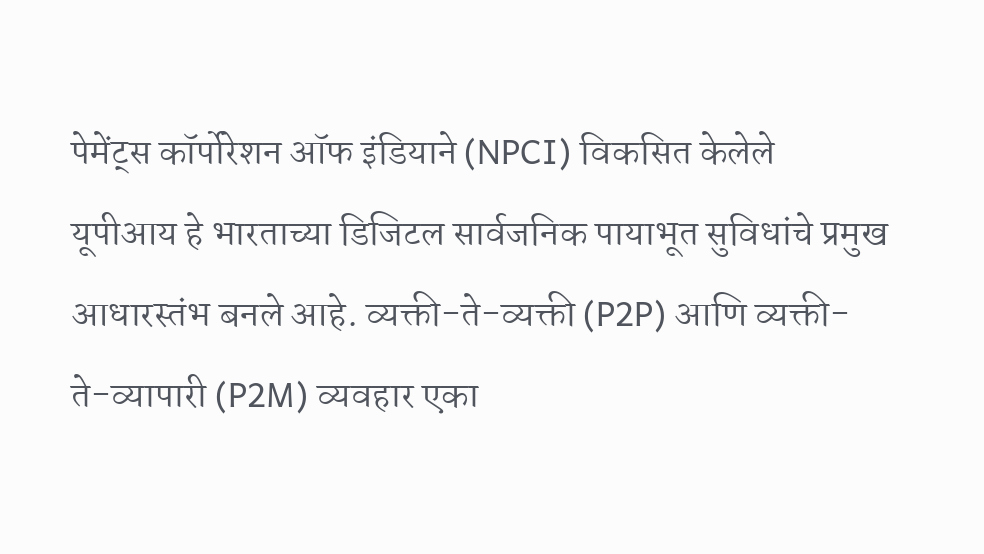पेमेंट्स कॉर्पोरेशन ऑफ इंडियाने (NPCI) विकसित केलेले यूपीआय हे भारताच्या डिजिटल सार्वजनिक पायाभूत सुविधांचे प्रमुख आधारस्तंभ बनले आहे. व्यक्ती-ते-व्यक्ती (P2P) आणि व्यक्ती-ते-व्यापारी (P2M) व्यवहार एका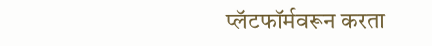प्लॅटफॉर्मवरून करता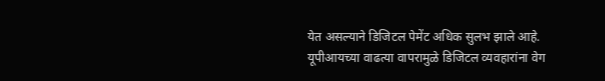येत असल्याने डिजिटल पेमेंट अधिक सुलभ झाले आहे.
यूपीआयच्या वाढत्या वापरामुळे डिजिटल व्यवहारांना वेग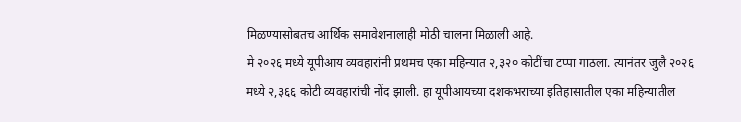मिळण्यासोबतच आर्थिक समावेशनालाही मोठी चालना मिळाली आहे.
मे २०२६ मध्ये यूपीआय व्यवहारांनी प्रथमच एका महिन्यात २,३२० कोटींचा टप्पा गाठला. त्यानंतर जुलै २०२६ मध्ये २,३६६ कोटी व्यवहारांची नोंद झाली. हा यूपीआयच्या दशकभराच्या इतिहासातील एका महिन्यातील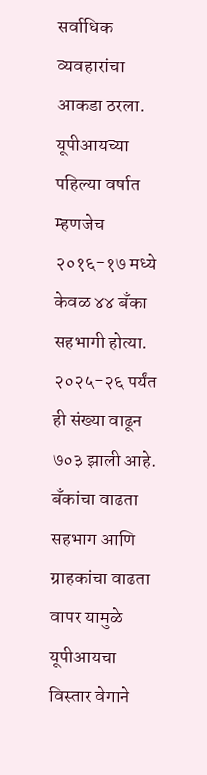सर्वाधिक व्यवहारांचा आकडा ठरला.
यूपीआयच्या पहिल्या वर्षात म्हणजेच २०१६-१७ मध्ये केवळ ४४ बँका सहभागी होत्या. २०२५-२६ पर्यंत ही संख्या वाढून ७०३ झाली आहे. बँकांचा वाढता सहभाग आणि ग्राहकांचा वाढता वापर यामुळे यूपीआयचा विस्तार वेगाने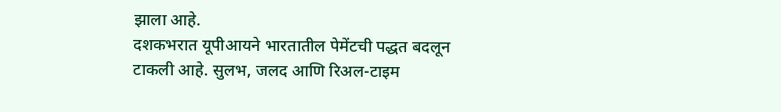झाला आहे.
दशकभरात यूपीआयने भारतातील पेमेंटची पद्धत बदलून टाकली आहे. सुलभ, जलद आणि रिअल-टाइम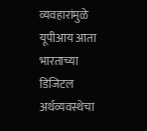व्यवहारांमुळे यूपीआय आता भारताच्या डिजिटल अर्थव्यवस्थेचा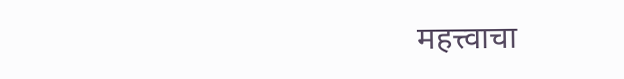महत्त्वाचा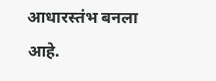आधारस्तंभ बनला आहे.